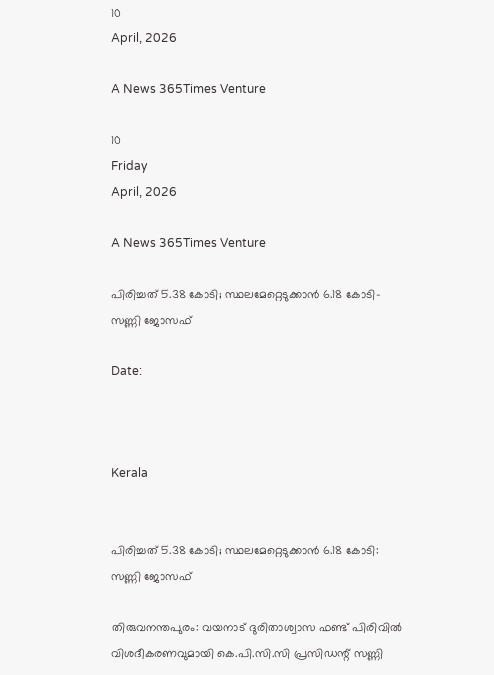10
April, 2026

A News 365Times Venture

10
Friday
April, 2026

A News 365Times Venture

പിരിച്ചത് 5.38 കോടി; സ്ഥലമേറ്റെടുക്കാന്‍ 6.18 കോടി- സണ്ണി ജോസഫ്‌

Date:



Kerala


പിരിച്ചത് 5.38 കോടി; സ്ഥലമേറ്റെടുക്കാന്‍ 6.18 കോടി: സണ്ണി ജോസഫ്‌

തിരുവനന്തപുരം: വയനാട് ദുരിതാശ്വാസ ഫണ്ട് പിരിവില്‍ വിശദീകരണവുമായി കെ.പി.സി.സി പ്രസിഡന്റ് സണ്ണി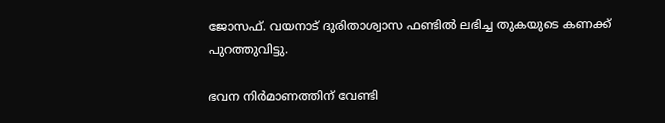ജോസഫ്. വയനാട് ദുരിതാശ്വാസ ഫണ്ടില്‍ ലഭിച്ച തുകയുടെ കണക്ക് പുറത്തുവിട്ടു.

ഭവന നിര്‍മാണത്തിന് വേണ്ടി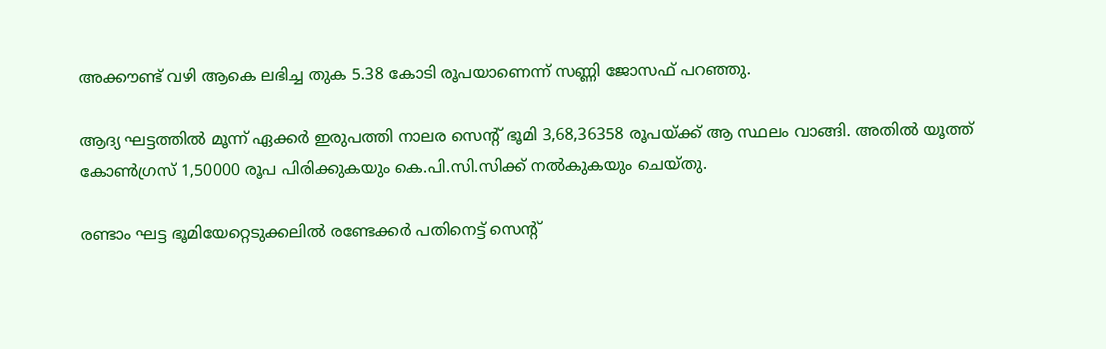അക്കൗണ്ട് വഴി ആകെ ലഭിച്ച തുക 5.38 കോടി രൂപയാണെന്ന് സണ്ണി ജോസഫ് പറഞ്ഞു.

ആദ്യ ഘട്ടത്തില്‍ മൂന്ന് ഏക്കര്‍ ഇരുപത്തി നാലര സെന്റ് ഭൂമി 3,68,36358 രൂപയ്ക്ക് ആ സ്ഥലം വാങ്ങി. അതില്‍ യൂത്ത് കോണ്‍ഗ്രസ് 1,50000 രൂപ പിരിക്കുകയും കെ.പി.സി.സിക്ക് നല്‍കുകയും ചെയ്തു.

രണ്ടാം ഘട്ട ഭൂമിയേറ്റെടുക്കലില്‍ രണ്ടേക്കര്‍ പതിനെട്ട് സെന്റ്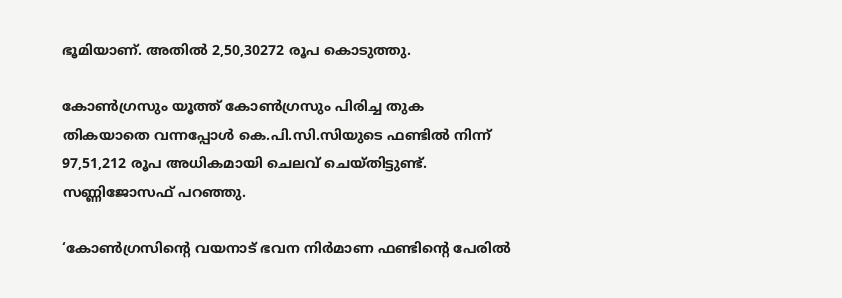ഭൂമിയാണ്. അതില്‍ 2,50,30272 രൂപ കൊടുത്തു.

കോണ്‍ഗ്രസും യൂത്ത് കോണ്‍ഗ്രസും പിരിച്ച തുക തികയാതെ വന്നപ്പോള്‍ കെ.പി.സി.സിയുടെ ഫണ്ടില്‍ നിന്ന് 97,51,212 രൂപ അധികമായി ചെലവ് ചെയ്തിട്ടുണ്ട്. സണ്ണിജോസഫ് പറഞ്ഞു.

‘കോണ്‍ഗ്രസിന്റെ വയനാട് ഭവന നിര്‍മാണ ഫണ്ടിന്റെ പേരില്‍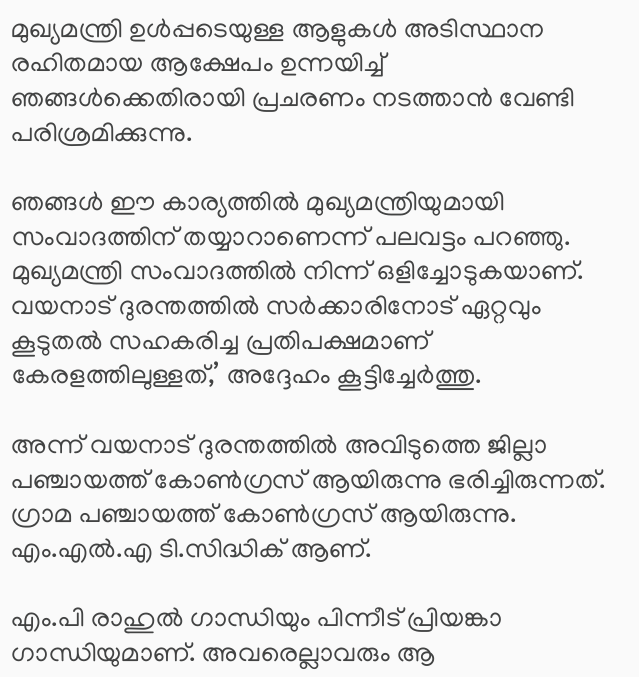മുഖ്യമന്ത്രി ഉള്‍പ്പടെയുള്ള ആളുകള്‍ അടിസ്ഥാന രഹിതമായ ആക്ഷേപം ഉന്നയിച്ച് ഞങ്ങള്‍ക്കെതിരായി പ്രചരണം നടത്താന്‍ വേണ്ടി പരിശ്രമിക്കുന്നു.

ഞങ്ങള്‍ ഈ കാര്യത്തില്‍ മുഖ്യമന്ത്രിയുമായി സംവാദത്തിന് തയ്യാറാണെന്ന് പലവട്ടം പറഞ്ഞു. മുഖ്യമന്ത്രി സംവാദത്തില്‍ നിന്ന് ഒളിച്ചോടുകയാണ്. വയനാട് ദുരന്തത്തില്‍ സര്‍ക്കാരിനോട് ഏറ്റവും കൂടുതല്‍ സഹകരിച്ച പ്രതിപക്ഷമാണ് കേരളത്തിലുള്ളത്,’ അദ്ദേഹം കൂട്ടിച്ചേര്‍ത്തു.

അന്ന് വയനാട് ദുരന്തത്തില്‍ അവിടുത്തെ ജില്ലാ പഞ്ചായത്ത് കോണ്‍ഗ്രസ് ആയിരുന്നു ഭരിച്ചിരുന്നത്. ഗ്രാമ പഞ്ചായത്ത് കോണ്‍ഗ്രസ് ആയിരുന്നു. എം.എല്‍.എ ടി.സിദ്ധിക് ആണ്.

എം.പി രാഹുല്‍ ഗാന്ധിയും പിന്നീട് പ്രിയങ്കാ ഗാന്ധിയുമാണ്. അവരെല്ലാവരും ആ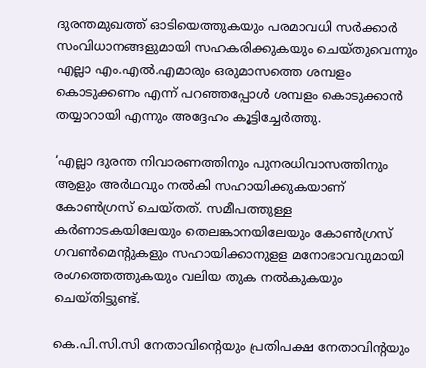ദുരന്തമുഖത്ത് ഓടിയെത്തുകയും പരമാവധി സര്‍ക്കാര്‍ സംവിധാനങ്ങളുമായി സഹകരിക്കുകയും ചെയ്തുവെന്നും എല്ലാ എം.എല്‍.എമാരും ഒരുമാസത്തെ ശമ്പളം കൊടുക്കണം എന്ന് പറഞ്ഞപ്പോള്‍ ശമ്പളം കൊടുക്കാന്‍ തയ്യാറായി എന്നും അദ്ദേഹം കൂട്ടിച്ചേര്‍ത്തു.

‘എല്ലാ ദുരന്ത നിവാരണത്തിനും പുനരധിവാസത്തിനും ആളും അര്‍ഥവും നല്‍കി സഹായിക്കുകയാണ് കോണ്‍ഗ്രസ് ചെയ്തത്. സമീപത്തുള്ള കര്‍ണാടകയിലേയും തെലങ്കാനയിലേയും കോണ്‍ഗ്രസ് ഗവണ്‍മെന്റുകളും സഹായിക്കാനുളള മനോഭാവവുമായി രംഗത്തെത്തുകയും വലിയ തുക നല്‍കുകയും ചെയ്തിട്ടുണ്ട്.

കെ.പി.സി.സി നേതാവിന്റെയും പ്രതിപക്ഷ നേതാവിന്റയും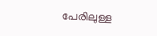പേരിലുള്ള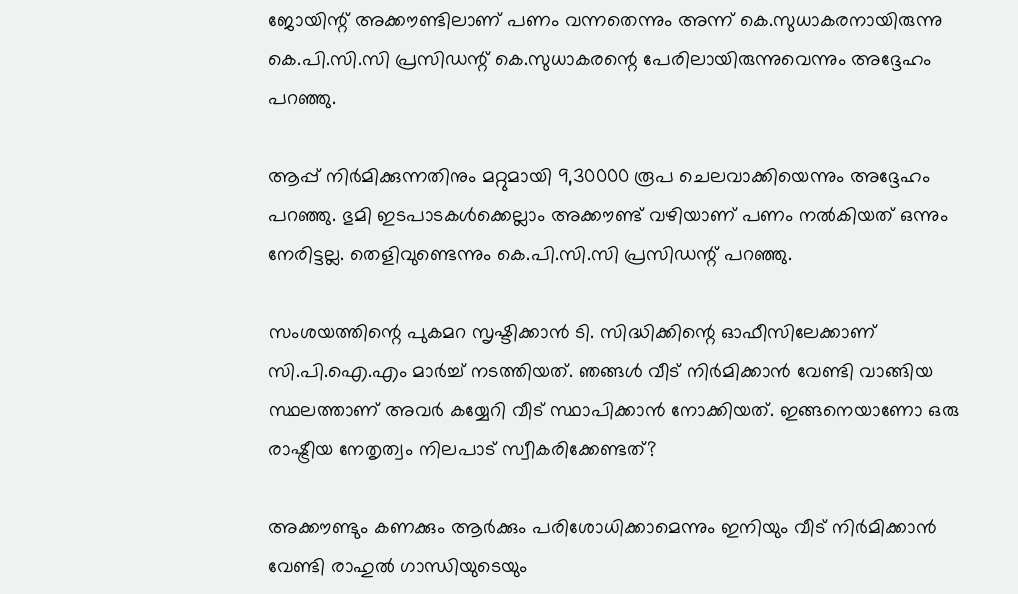ജോയിന്റ് അക്കൗണ്ടിലാണ് പണം വന്നതെന്നും അന്ന് കെ.സുധാകരനായിരുന്നു കെ.പി.സി.സി പ്രസിഡന്റ് കെ.സുധാകരന്റെ പേരിലായിരുന്നുവെന്നും അദ്ദേഹം പറഞ്ഞു.

ആപ്പ് നിര്‍മിക്കുന്നതിനും മറ്റുമായി 9,30000 രൂപ ചെലവാക്കിയെന്നും അദ്ദേഹം പറഞ്ഞു. ഭുമി ഇടപാടകള്‍ക്കെല്ലാം അക്കൗണ്ട് വഴിയാണ് പണം നല്‍കിയത് ഒന്നും നേരിട്ടല്ല. തെളിവുണ്ടെന്നും കെ.പി.സി.സി പ്രസിഡന്റ് പറഞ്ഞു.

സംശയത്തിന്റെ പുകമറ സൃഷ്ടിക്കാന്‍ ടി. സിദ്ധിക്കിന്റെ ഓഫീസിലേക്കാണ് സി.പി.ഐ.എം മാര്‍ച്ച് നടത്തിയത്. ഞങ്ങള്‍ വീട് നിര്‍മിക്കാന്‍ വേണ്ടി വാങ്ങിയ സ്ഥലത്താണ് അവര്‍ കയ്യേറി വീട് സ്ഥാപിക്കാന്‍ നോക്കിയത്. ഇങ്ങനെയാണോ ഒരു രാഷ്ട്രീയ നേതൃത്വം നിലപാട് സ്വീകരിക്കേണ്ടത്?

അക്കൗണ്ടും കണക്കും ആര്‍ക്കും പരിശോധിക്കാമെന്നും ഇനിയും വീട് നിര്‍മിക്കാന്‍ വേണ്ടി രാഹുല്‍ ഗാന്ധിയുടെയും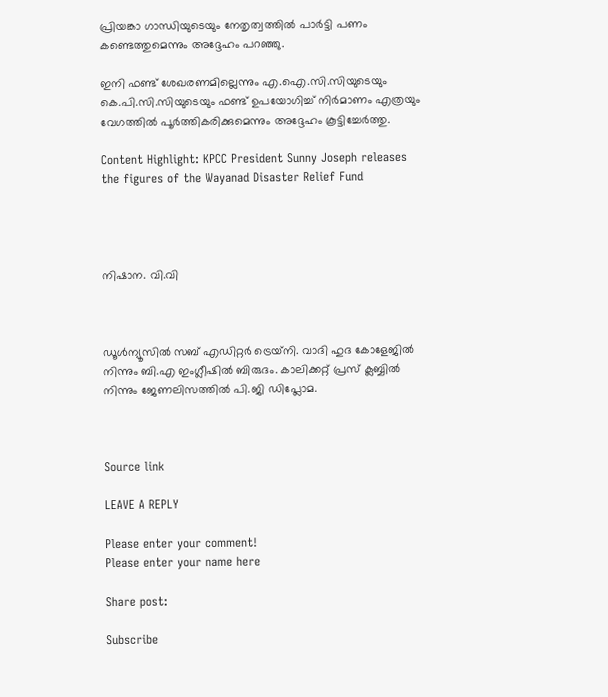പ്രിയങ്കാ ഗാന്ധിയുടെയും നേതൃത്വത്തില്‍ പാര്‍ട്ടി പണം കണ്ടെത്തുമെന്നും അദ്ദേഹം പറഞ്ഞു.

ഇനി ഫണ്ട് ശേഖരണമില്ലെന്നും എ.ഐ.സി.സിയുടെയും കെ.പി.സി.സിയുടെയും ഫണ്ട് ഉപയോഗിച്ച് നിര്‍മാണം എത്രയും വേഗത്തില്‍ പൂര്‍ത്തികരിക്കുമെന്നും അദ്ദേഹം കൂട്ടിച്ചേര്‍ത്തു.

Content Highlight: KPCC President Sunny Joseph releases the figures of the Wayanad Disaster Relief Fund




നിഷാന. വി.വി



ഡൂള്‍ന്യൂസില്‍ സബ് എഡിറ്റര്‍ ട്രെയ്‌നി. വാദി ഹുദ കോളേജില്‍ നിന്നും ബി.എ ഇംഗ്ലീഷില്‍ ബിരുദം. കാലിക്കറ്റ് പ്രസ് ക്ലബ്ബില്‍ നിന്നും ജേണലിസത്തില്‍ പി.ജി ഡിപ്ലോമ.



Source link

LEAVE A REPLY

Please enter your comment!
Please enter your name here

Share post:

Subscribe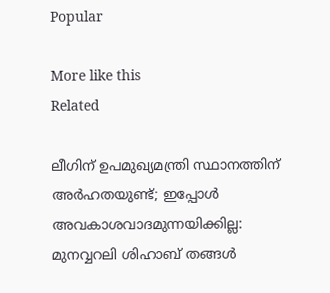Popular

More like this
Related

ലീഗിന് ഉപമുഖ്യമന്ത്രി സ്ഥാനത്തിന് അര്‍ഹതയുണ്ട്; ഇപ്പോള്‍ അവകാശവാദമുന്നയിക്കില്ല: മുനവ്വറലി ശിഹാബ് തങ്ങള്‍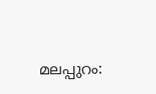മലപ്പുറം: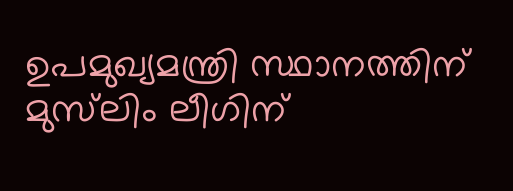ഉപമുഖ്യമന്ത്രി സ്ഥാനത്തിന് മുസ്‌ലിം ലീഗിന്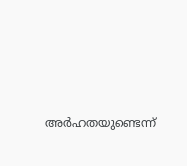അര്‍ഹതയുണ്ടെന്ന്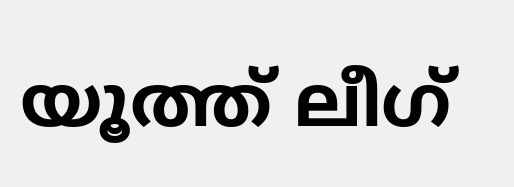യൂത്ത് ലീഗ്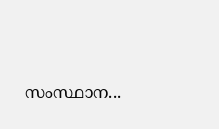സംസ്ഥാന...